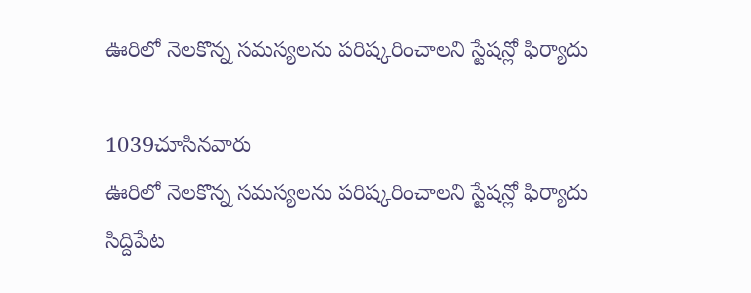ఊరిలో నెలకొన్న సమస్యలను పరిష్కరించాలని స్టేషన్లో ఫిర్యాదు

1039చూసినవారు
ఊరిలో నెలకొన్న సమస్యలను పరిష్కరించాలని స్టేషన్లో ఫిర్యాదు
సిద్దిపేట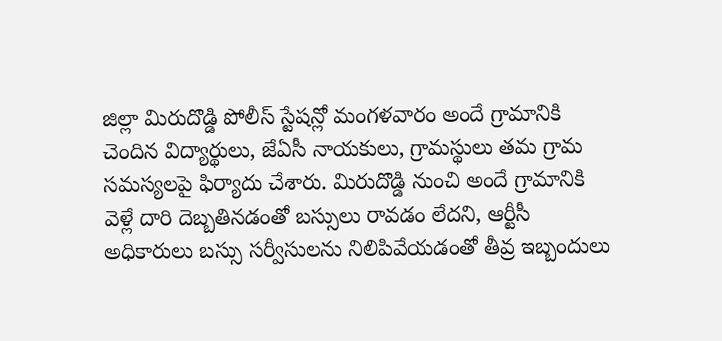జిల్లా మిరుదొడ్డి పోలీస్ స్టేషన్లో మంగళవారం అందే గ్రామానికి చెందిన విద్యార్థులు, జేఏసీ నాయకులు, గ్రామస్థులు తమ గ్రామ సమస్యలపై ఫిర్యాదు చేశారు. మిరుదొడ్డి నుంచి అందే గ్రామానికి వెళ్లే దారి దెబ్బతినడంతో బస్సులు రావడం లేదని, ఆర్టీసీ అధికారులు బస్సు సర్వీసులను నిలిపివేయడంతో తీవ్ర ఇబ్బందులు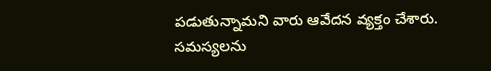పడుతున్నామని వారు ఆవేదన వ్యక్తం చేశారు. సమస్యలను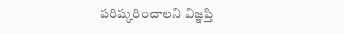పరిష్కరించాలని విజ్ఞప్తి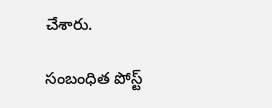చేశారు.

సంబంధిత పోస్ట్